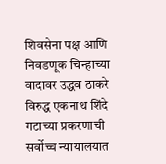शिवसेना पक्ष आणि निवडणूक चिन्हाच्या वादावर उद्धव ठाकरे विरुद्ध एकनाथ शिंदे गटाच्या प्रकरणाची सर्वोच्च न्यायालयात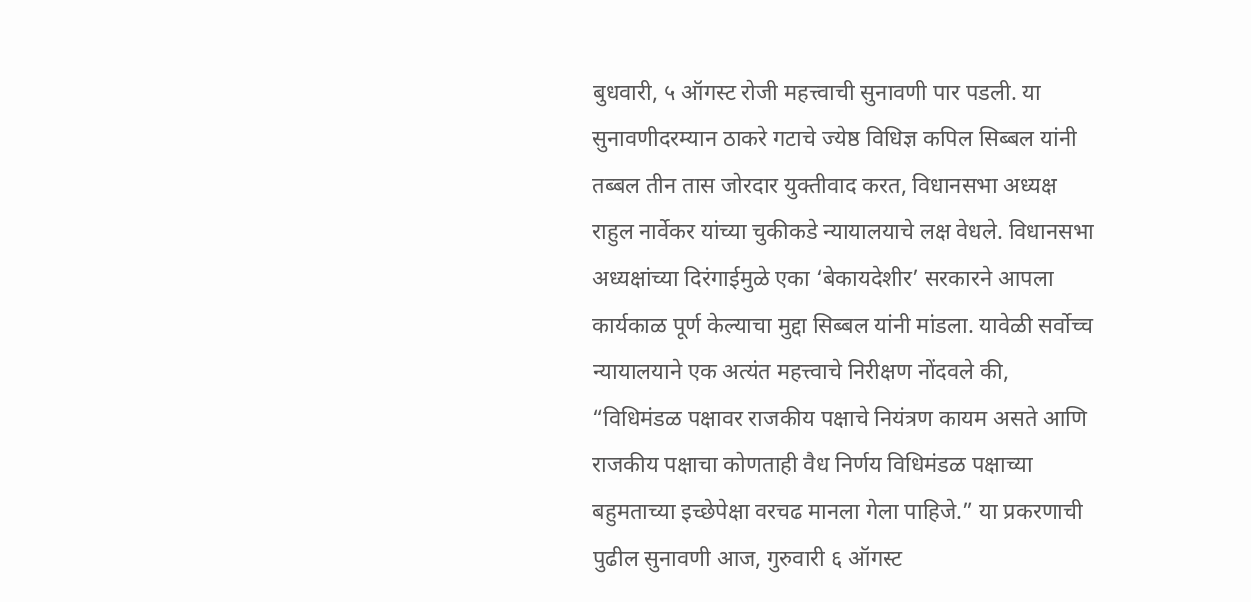बुधवारी, ५ ऑगस्ट रोजी महत्त्वाची सुनावणी पार पडली. या सुनावणीदरम्यान ठाकरे गटाचे ज्येष्ठ विधिज्ञ कपिल सिब्बल यांनी तब्बल तीन तास जोरदार युक्तीवाद करत, विधानसभा अध्यक्ष राहुल नार्वेकर यांच्या चुकीकडे न्यायालयाचे लक्ष वेधले. विधानसभा अध्यक्षांच्या दिरंगाईमुळे एका ‘बेकायदेशीर’ सरकारने आपला कार्यकाळ पूर्ण केल्याचा मुद्दा सिब्बल यांनी मांडला. यावेळी सर्वोच्च न्यायालयाने एक अत्यंत महत्त्वाचे निरीक्षण नोंदवले की, “विधिमंडळ पक्षावर राजकीय पक्षाचे नियंत्रण कायम असते आणि राजकीय पक्षाचा कोणताही वैध निर्णय विधिमंडळ पक्षाच्या बहुमताच्या इच्छेपेक्षा वरचढ मानला गेला पाहिजे.” या प्रकरणाची पुढील सुनावणी आज, गुरुवारी ६ ऑगस्ट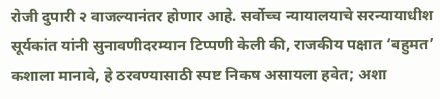रोजी दुपारी २ वाजल्यानंतर होणार आहे. सर्वोच्च न्यायालयाचे सरन्यायाधीश सूर्यकांत यांनी सुनावणीदरम्यान टिप्पणी केली की, राजकीय पक्षात ‘बहुमत’ कशाला मानावे, हे ठरवण्यासाठी स्पष्ट निकष असायला हवेत; अशा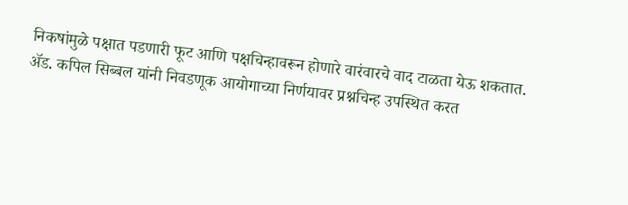निकषांमुळे पक्षात पडणारी फूट आणि पक्षचिन्हावरून होणारे वारंवारचे वाद टाळता येऊ शकतात.
ॲड. कपिल सिब्बल यांनी निवडणूक आयोगाच्या निर्णयावर प्रश्नचिन्ह उपस्थित करत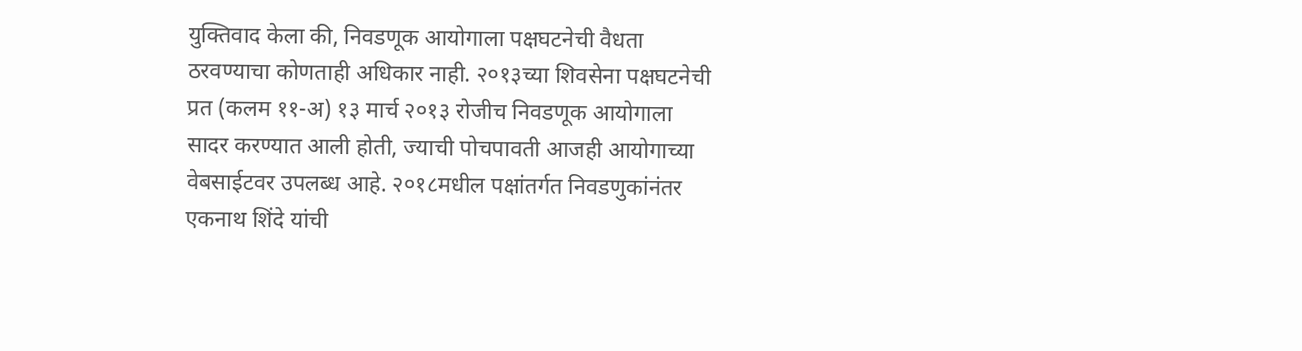युक्तिवाद केला की, निवडणूक आयोगाला पक्षघटनेची वैधता ठरवण्याचा कोणताही अधिकार नाही. २०१३च्या शिवसेना पक्षघटनेची प्रत (कलम ११-अ) १३ मार्च २०१३ रोजीच निवडणूक आयोगाला सादर करण्यात आली होती, ज्याची पोचपावती आजही आयोगाच्या वेबसाईटवर उपलब्ध आहे. २०१८मधील पक्षांतर्गत निवडणुकांनंतर एकनाथ शिंदे यांची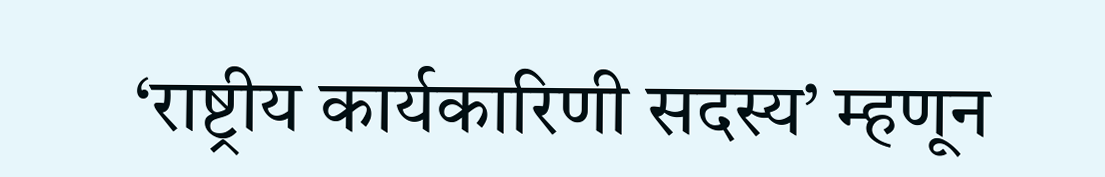‘राष्ट्रीय कार्यकारिणी सदस्य’ म्हणून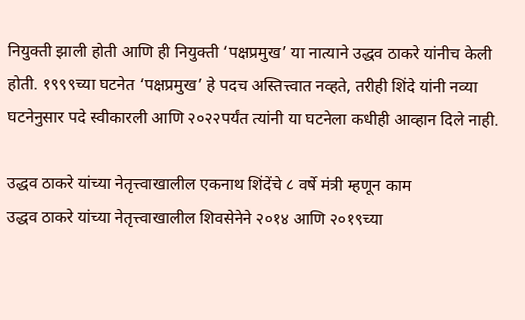नियुक्ती झाली होती आणि ही नियुक्ती ‘पक्षप्रमुख’ या नात्याने उद्धव ठाकरे यांनीच केली होती. १९९९च्या घटनेत ‘पक्षप्रमुख’ हे पदच अस्तित्त्वात नव्हते, तरीही शिंदे यांनी नव्या घटनेनुसार पदे स्वीकारली आणि २०२२पर्यंत त्यांनी या घटनेला कधीही आव्हान दिले नाही.

उद्धव ठाकरे यांच्या नेतृत्त्वाखालील एकनाथ शिंदेंचे ८ वर्षे मंत्री म्हणून काम
उद्धव ठाकरे यांच्या नेतृत्त्वाखालील शिवसेनेने २०१४ आणि २०१९च्या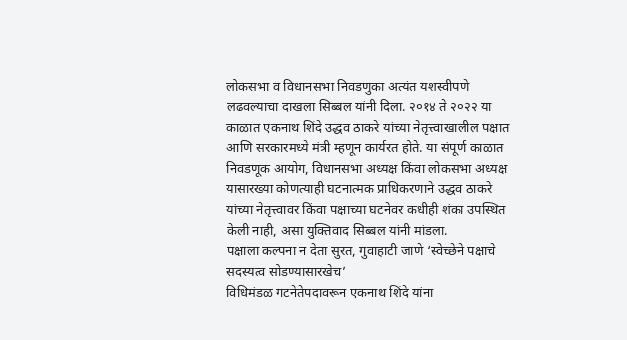लोकसभा व विधानसभा निवडणुका अत्यंत यशस्वीपणे लढवल्याचा दाखला सिब्बल यांनी दिला. २०१४ ते २०२२ या काळात एकनाथ शिंदे उद्धव ठाकरे यांच्या नेतृत्त्वाखालील पक्षात आणि सरकारमध्ये मंत्री म्हणून कार्यरत होते. या संपूर्ण काळात निवडणूक आयोग, विधानसभा अध्यक्ष किंवा लोकसभा अध्यक्ष यासारख्या कोणत्याही घटनात्मक प्राधिकरणाने उद्धव ठाकरे यांच्या नेतृत्त्वावर किंवा पक्षाच्या घटनेवर कधीही शंका उपस्थित केली नाही, असा युक्तिवाद सिब्बल यांनी मांडला.
पक्षाला कल्पना न देता सुरत, गुवाहाटी जाणे ‘स्वेच्छेने पक्षाचे सदस्यत्व सोडण्यासारखेच’
विधिमंडळ गटनेतेपदावरून एकनाथ शिंदे यांना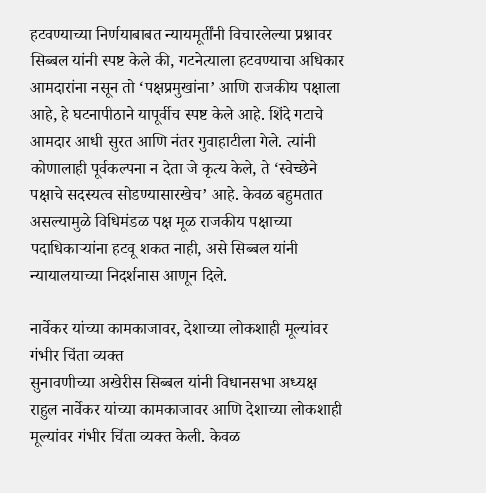हटवण्याच्या निर्णयाबाबत न्यायमूर्तींनी विचारलेल्या प्रश्नावर सिब्बल यांनी स्पष्ट केले की, गटनेत्याला हटवण्याचा अधिकार आमदारांना नसून तो ‘पक्षप्रमुखांना’ आणि राजकीय पक्षाला आहे, हे घटनापीठाने यापूर्वीच स्पष्ट केले आहे. शिंदे गटाचे आमदार आधी सुरत आणि नंतर गुवाहाटीला गेले. त्यांनी कोणालाही पूर्वकल्पना न देता जे कृत्य केले, ते ‘स्वेच्छेने पक्षाचे सदस्यत्व सोडण्यासारखेच’ आहे. केवळ बहुमतात असल्यामुळे विधिमंडळ पक्ष मूळ राजकीय पक्षाच्या पदाधिकाऱ्यांना हटवू शकत नाही, असे सिब्बल यांनी न्यायालयाच्या निदर्शनास आणून दिले.

नार्वेकर यांच्या कामकाजावर, देशाच्या लोकशाही मूल्यांवर गंभीर चिंता व्यक्त
सुनावणीच्या अखेरीस सिब्बल यांनी विधानसभा अध्यक्ष राहुल नार्वेकर यांच्या कामकाजावर आणि देशाच्या लोकशाही मूल्यांवर गंभीर चिंता व्यक्त केली. केवळ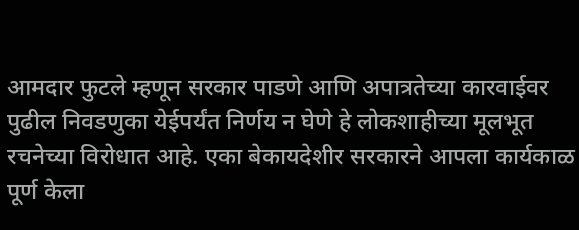आमदार फुटले म्हणून सरकार पाडणे आणि अपात्रतेच्या कारवाईवर पुढील निवडणुका येईपर्यंत निर्णय न घेणे हे लोकशाहीच्या मूलभूत रचनेच्या विरोधात आहे. एका बेकायदेशीर सरकारने आपला कार्यकाळ पूर्ण केला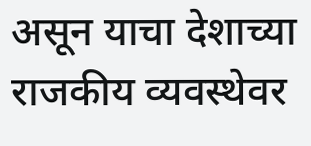असून याचा देशाच्या राजकीय व्यवस्थेवर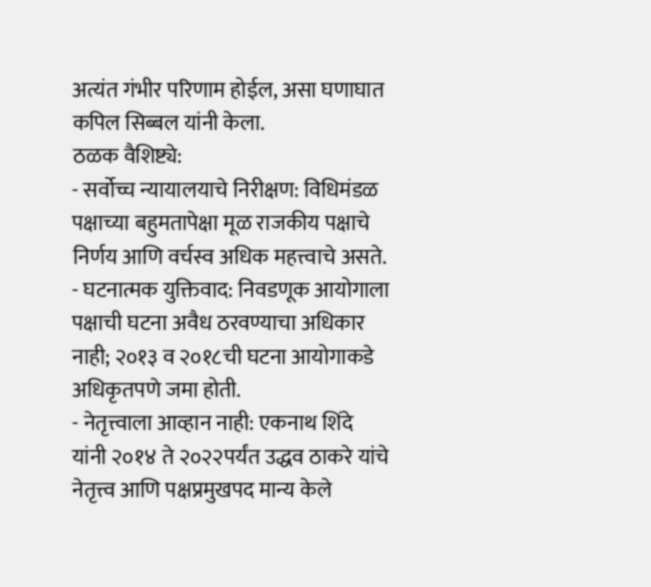अत्यंत गंभीर परिणाम होईल, असा घणाघात कपिल सिब्बल यांनी केला.
ठळक वैशिष्ट्ये:
- सर्वोच्च न्यायालयाचे निरीक्षण: विधिमंडळ पक्षाच्या बहुमतापेक्षा मूळ राजकीय पक्षाचे निर्णय आणि वर्चस्व अधिक महत्त्वाचे असते.
- घटनात्मक युक्तिवाद: निवडणूक आयोगाला पक्षाची घटना अवैध ठरवण्याचा अधिकार नाही; २०१३ व २०१८ची घटना आयोगाकडे अधिकृतपणे जमा होती.
- नेतृत्त्वाला आव्हान नाही: एकनाथ शिंदे यांनी २०१४ ते २०२२पर्यंत उद्धव ठाकरे यांचे नेतृत्त्व आणि पक्षप्रमुखपद मान्य केले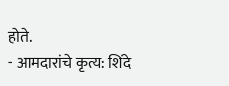होते.
- आमदारांचे कृत्य: शिंदे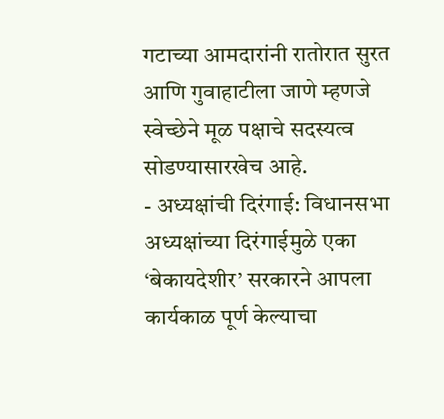गटाच्या आमदारांनी रातोरात सुरत आणि गुवाहाटीला जाणे म्हणजे स्वेच्छेने मूळ पक्षाचे सदस्यत्व सोडण्यासारखेच आहे.
- अध्यक्षांची दिरंगाई: विधानसभा अध्यक्षांच्या दिरंगाईमुळे एका ‘बेकायदेशीर’ सरकारने आपला कार्यकाळ पूर्ण केल्याचा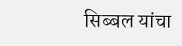सिब्बल यांचा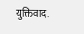युक्तिवाद.